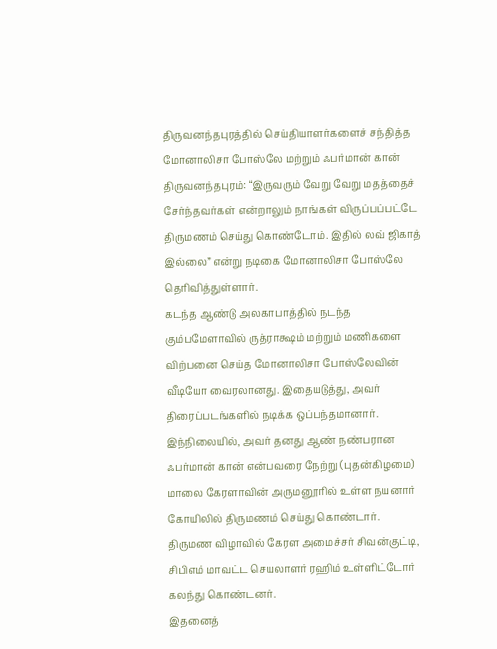திருவனந்தபுரத்தில் செய்தியாளர்களைச் சந்தித்த மோனாலிசா போஸ்லே மற்றும் ஃபர்மான் கான்
திருவனந்தபுரம்: “இருவரும் வேறு வேறு மதத்தைச் சேர்ந்தவர்கள் என்றாலும் நாங்கள் விருப்பப்பட்டே திருமணம் செய்து கொண்டோம். இதில் லவ் ஜிகாத் இல்லை” என்று நடிகை மோனாலிசா போஸ்லே தெரிவித்துள்ளார்.
கடந்த ஆண்டு அலகாபாத்தில் நடந்த கும்பமேளாவில் ருத்ராக்ஷம் மற்றும் மணிகளை விற்பனை செய்த மோனாலிசா போஸ்லேவின் வீடியோ வைரலானது. இதையடுத்து, அவர் திரைப்படங்களில் நடிக்க ஒப்பந்தமானார்.
இந்நிலையில், அவர் தனது ஆண் நண்பரான ஃபர்மான் கான் என்பவரை நேற்று (புதன்கிழமை) மாலை கேரளாவின் அருமனூரில் உள்ள நயனார் கோயிலில் திருமணம் செய்து கொண்டார். திருமண விழாவில் கேரள அமைச்சர் சிவன்குட்டி, சிபிஎம் மாவட்ட செயலாளர் ரஹிம் உள்ளிட்டோர் கலந்து கொண்டனர்.
இதனைத்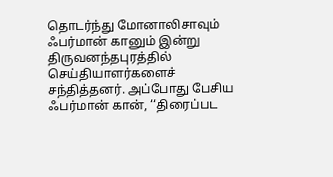தொடர்ந்து மோனாலிசாவும் ஃபர்மான் கானும் இன்று திருவனந்தபுரத்தில் செய்தியாளர்களைச் சந்தித்தனர். அப்போது பேசிய ஃபர்மான் கான், ‘‘திரைப்பட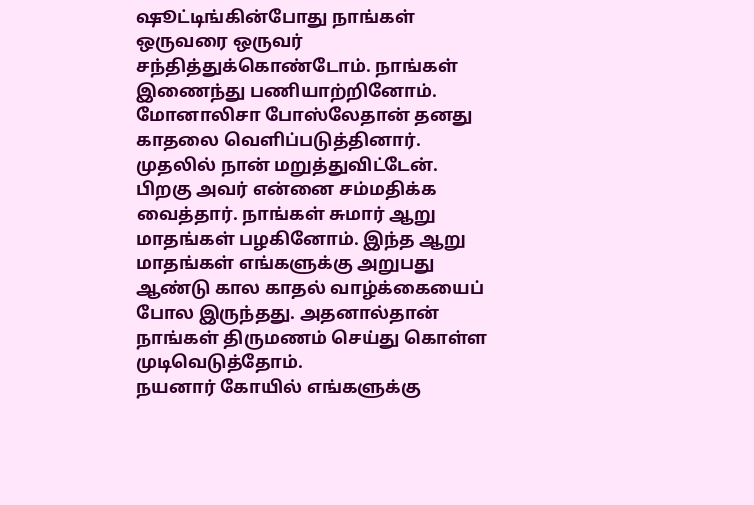ஷூட்டிங்கின்போது நாங்கள் ஒருவரை ஒருவர் சந்தித்துக்கொண்டோம். நாங்கள் இணைந்து பணியாற்றினோம். மோனாலிசா போஸ்லேதான் தனது காதலை வெளிப்படுத்தினார். முதலில் நான் மறுத்துவிட்டேன். பிறகு அவர் என்னை சம்மதிக்க வைத்தார். நாங்கள் சுமார் ஆறு மாதங்கள் பழகினோம். இந்த ஆறு மாதங்கள் எங்களுக்கு அறுபது ஆண்டு கால காதல் வாழ்க்கையைப் போல இருந்தது. அதனால்தான் நாங்கள் திருமணம் செய்து கொள்ள முடிவெடுத்தோம்.
நயனார் கோயில் எங்களுக்கு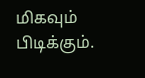மிகவும் பிடிக்கும்.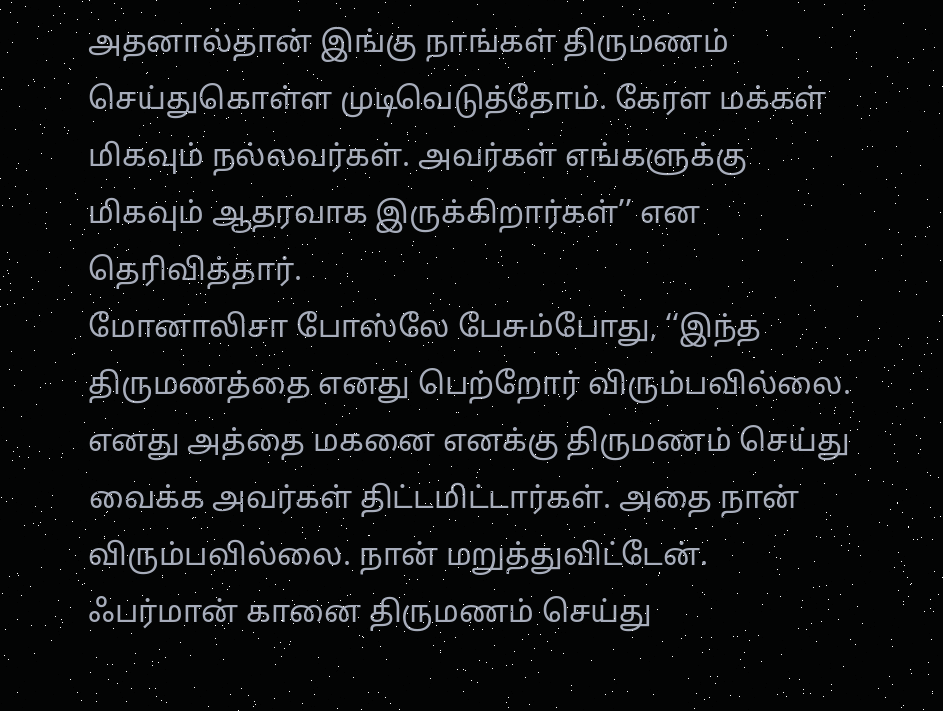அதனால்தான் இங்கு நாங்கள் திருமணம் செய்துகொள்ள முடிவெடுத்தோம். கேரள மக்கள் மிகவும் நல்லவர்கள். அவர்கள் எங்களுக்கு மிகவும் ஆதரவாக இருக்கிறார்கள்’’ என தெரிவித்தார்.
மோனாலிசா போஸ்லே பேசும்போது, ‘‘இந்த திருமணத்தை எனது பெற்றோர் விரும்பவில்லை. எனது அத்தை மகனை எனக்கு திருமணம் செய்து வைக்க அவர்கள் திட்டமிட்டார்கள். அதை நான் விரும்பவில்லை. நான் மறுத்துவிட்டேன். ஃபர்மான் கானை திருமணம் செய்து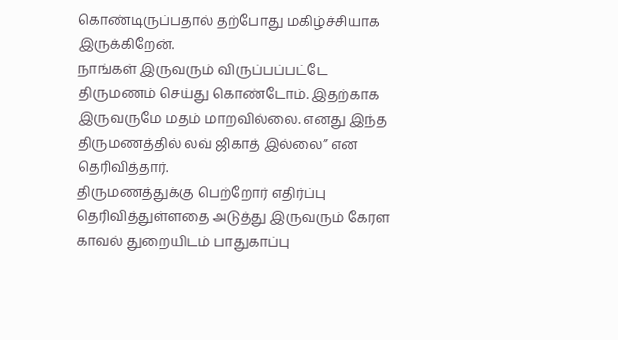கொண்டிருப்பதால் தற்போது மகிழ்ச்சியாக இருக்கிறேன்.
நாங்கள் இருவரும் விருப்பப்பட்டே திருமணம் செய்து கொண்டோம். இதற்காக இருவருமே மதம் மாறவில்லை. எனது இந்த திருமணத்தில் லவ் ஜிகாத் இல்லை’’ என தெரிவித்தார்.
திருமணத்துக்கு பெற்றோர் எதிர்ப்பு தெரிவித்துள்ளதை அடுத்து இருவரும் கேரள காவல் துறையிடம் பாதுகாப்பு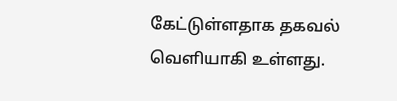கேட்டுள்ளதாக தகவல் வெளியாகி உள்ளது.